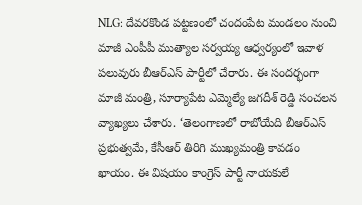NLG: దేవరకొండ పట్టణంలో చందంపేట మండలం నుంచి మాజీ ఎంపీపీ ముత్యాల సర్వయ్య ఆధ్వర్యంలో ఇవాళ పలువురు బీఆర్ఎస్ పార్టీలో చేరారు. ఈ సందర్భంగా మాజీ మంత్రి, సూర్యాపేట ఎమ్మెల్యే జగదీశ్ రెడ్డి సంచలన వ్యాఖ్యలు చేశారు. ‘తెలంగాణలో రాబోయేది బీఆర్ఎస్ ప్రభుత్వమే, కేసీఆర్ తిరిగి ముఖ్యమంత్రి కావడం ఖాయం. ఈ విషయం కాంగ్రెస్ పార్టీ నాయకులే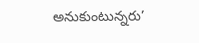అనుకుంటున్నరు’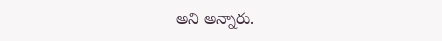అని అన్నారు.